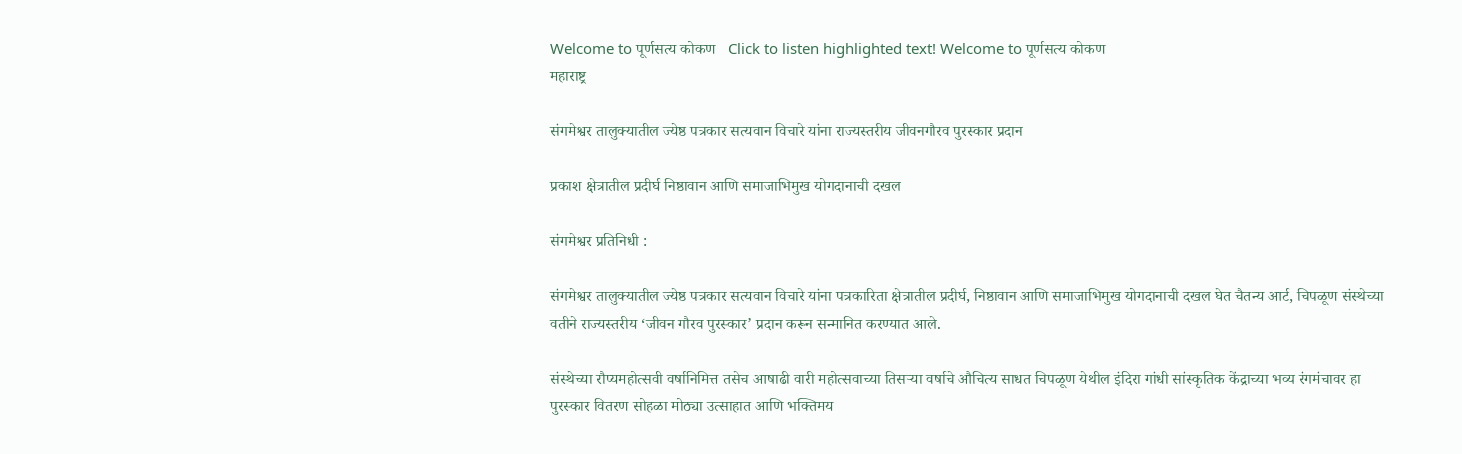Welcome to पूर्णसत्य कोकण   Click to listen highlighted text! Welcome to पूर्णसत्य कोकण
महाराष्ट्र

संगमेश्वर तालुक्यातील ज्येष्ठ पत्रकार सत्यवान विचारे यांना राज्यस्तरीय जीवनगौरव पुरस्कार प्रदान

प्रकाश क्षेत्रातील प्रदीर्घ निष्ठावान आणि समाजाभिमुख योगदानाची दखल

संगमेश्वर प्रतिनिधी :

संगमेश्वर तालुक्यातील ज्येष्ठ पत्रकार सत्यवान विचारे यांना पत्रकारिता क्षेत्रातील प्रदीर्घ, निष्ठावान आणि समाजाभिमुख योगदानाची दखल घेत चैतन्य आर्ट, चिपळूण संस्थेच्या वतीने राज्यस्तरीय ‘जीवन गौरव पुरस्कार’ प्रदान करून सन्मानित करण्यात आले.

संस्थेच्या रौप्यमहोत्सवी वर्षानिमित्त तसेच आषाढी वारी महोत्सवाच्या तिसऱ्या वर्षाचे औचित्य साधत चिपळूण येथील इंदिरा गांधी सांस्कृतिक केंद्राच्या भव्य रंगमंचावर हा पुरस्कार वितरण सोहळा मोठ्या उत्साहात आणि भक्तिमय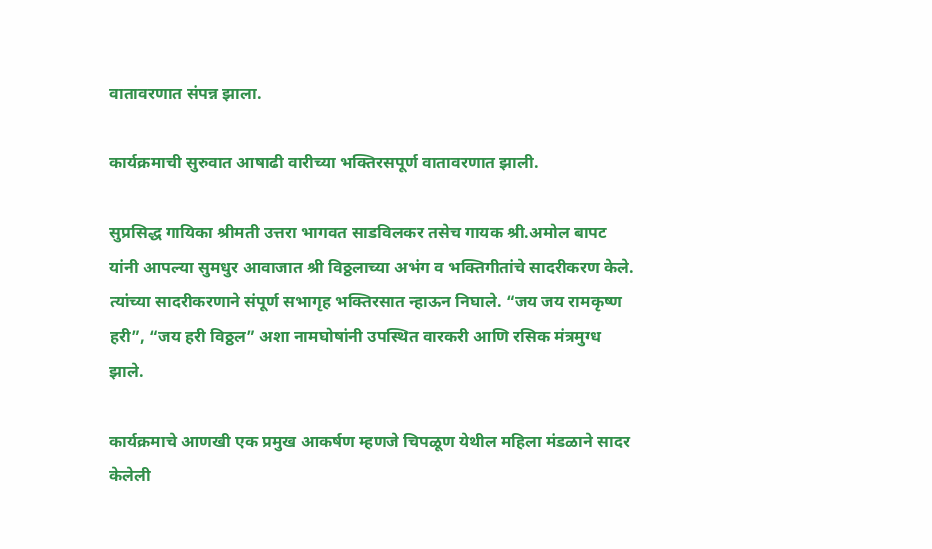वातावरणात संपन्न झाला.

कार्यक्रमाची सुरुवात आषाढी वारीच्या भक्तिरसपूर्ण वातावरणात झाली.

सुप्रसिद्ध गायिका श्रीमती उत्तरा भागवत साडविलकर तसेच गायक श्री.अमोल बापट यांनी आपल्या सुमधुर आवाजात श्री विठ्ठलाच्या अभंग व भक्तिगीतांचे सादरीकरण केले. त्यांच्या सादरीकरणाने संपूर्ण सभागृह भक्तिरसात न्हाऊन निघाले. “जय जय रामकृष्ण हरी”, “जय हरी विठ्ठल” अशा नामघोषांनी उपस्थित वारकरी आणि रसिक मंत्रमुग्ध झाले.

कार्यक्रमाचे आणखी एक प्रमुख आकर्षण म्हणजे चिपळूण येथील महिला मंडळाने सादर केलेली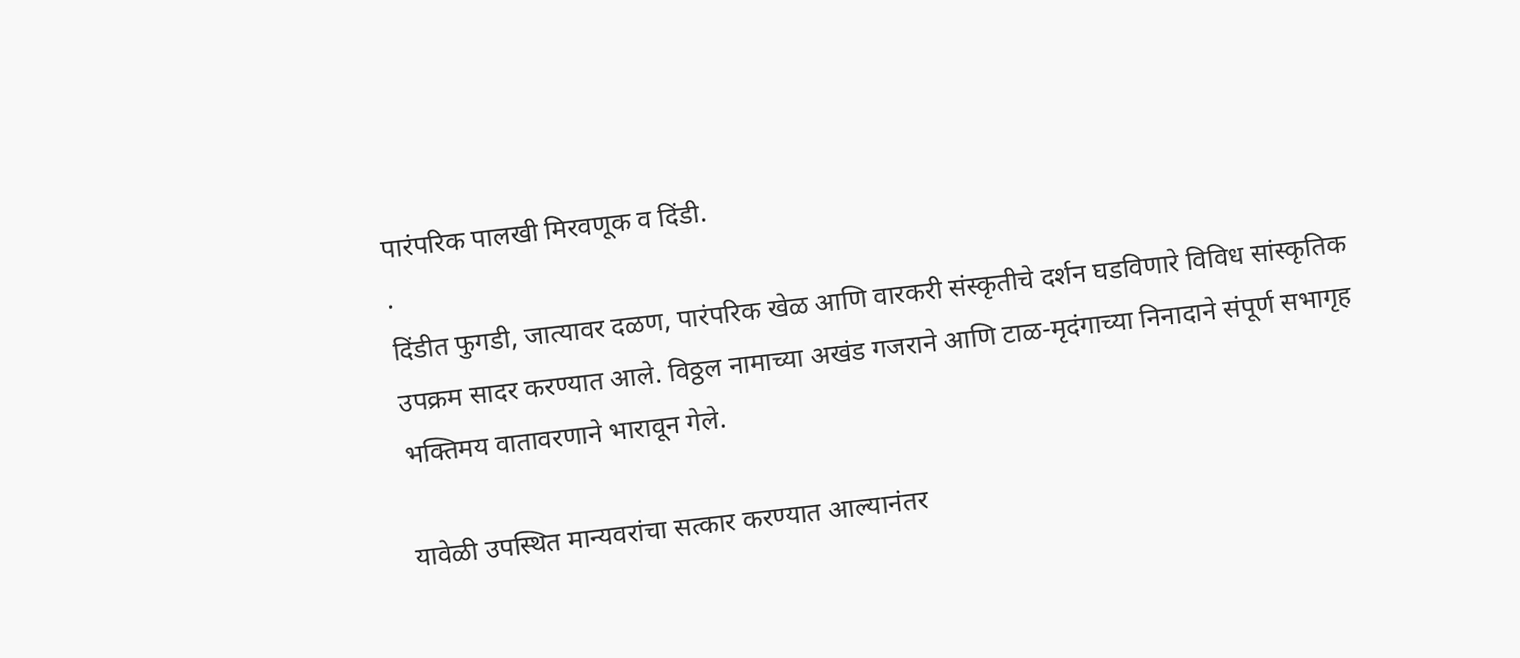पारंपरिक पालखी मिरवणूक व दिंडी.
.
दिंडीत फुगडी, जात्यावर दळण, पारंपरिक खेळ आणि वारकरी संस्कृतीचे दर्शन घडविणारे विविध सांस्कृतिक उपक्रम सादर करण्यात आले. विठ्ठल नामाच्या अखंड गजराने आणि टाळ-मृदंगाच्या निनादाने संपूर्ण सभागृह भक्तिमय वातावरणाने भारावून गेले.

यावेळी उपस्थित मान्यवरांचा सत्कार करण्यात आल्यानंतर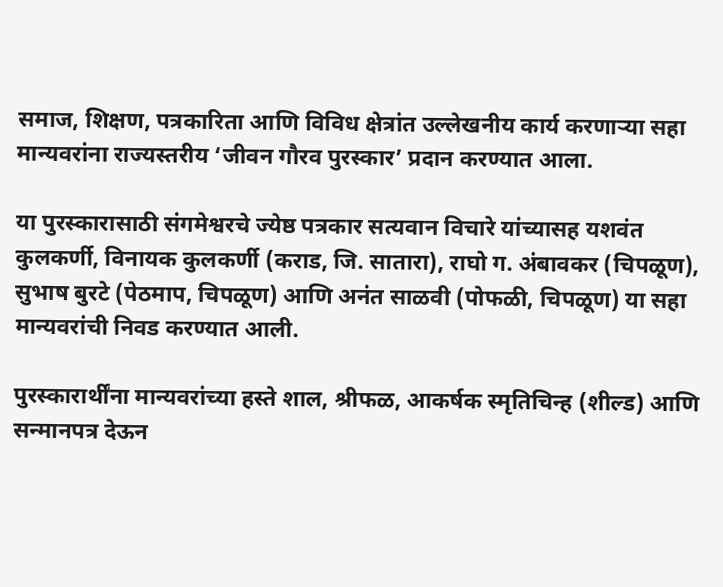समाज, शिक्षण, पत्रकारिता आणि विविध क्षेत्रांत उल्लेखनीय कार्य करणाऱ्या सहा मान्यवरांना राज्यस्तरीय ‘जीवन गौरव पुरस्कार’ प्रदान करण्यात आला.

या पुरस्कारासाठी संगमेश्वरचे ज्येष्ठ पत्रकार सत्यवान विचारे यांच्यासह यशवंत कुलकर्णी, विनायक कुलकर्णी (कराड, जि. सातारा), राघो ग. अंबावकर (चिपळूण), सुभाष बुरटे (पेठमाप, चिपळूण) आणि अनंत साळवी (पोफळी, चिपळूण) या सहा मान्यवरांची निवड करण्यात आली.

पुरस्कारार्थींना मान्यवरांच्या हस्ते शाल, श्रीफळ, आकर्षक स्मृतिचिन्ह (शील्ड) आणि सन्मानपत्र देऊन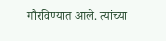गौरविण्यात आले. त्यांच्या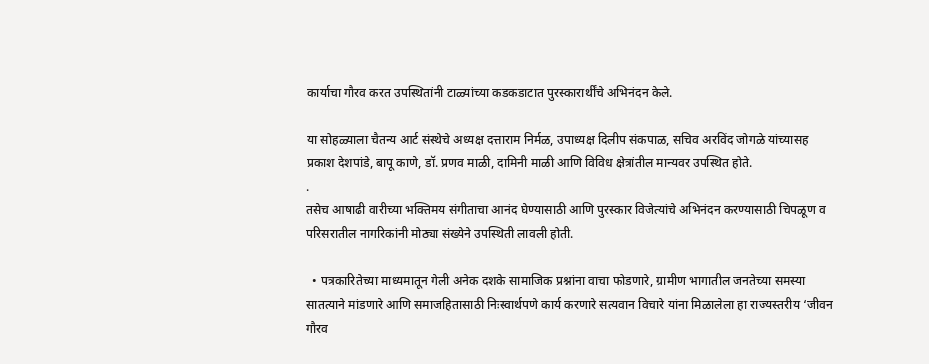कार्याचा गौरव करत उपस्थितांनी टाळ्यांच्या कडकडाटात पुरस्कारार्थींचे अभिनंदन केले.

या सोहळ्याला चैतन्य आर्ट संस्थेचे अध्यक्ष दत्ताराम निर्मळ, उपाध्यक्ष दिलीप संकपाळ, सचिव अरविंद जोगळे यांच्यासह प्रकाश देशपांडे, बापू काणे, डॉ. प्रणव माळी, दामिनी माळी आणि विविध क्षेत्रांतील मान्यवर उपस्थित होते.
.
तसेच आषाढी वारीच्या भक्तिमय संगीताचा आनंद घेण्यासाठी आणि पुरस्कार विजेत्यांचे अभिनंदन करण्यासाठी चिपळूण व परिसरातील नागरिकांनी मोठ्या संख्येने उपस्थिती लावली होती.

  • पत्रकारितेच्या माध्यमातून गेली अनेक दशके सामाजिक प्रश्नांना वाचा फोडणारे, ग्रामीण भागातील जनतेच्या समस्या सातत्याने मांडणारे आणि समाजहितासाठी निःस्वार्थपणे कार्य करणारे सत्यवान विचारे यांना मिळालेला हा राज्यस्तरीय ‘जीवन गौरव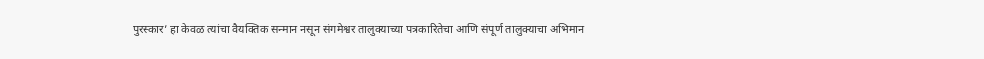पुरस्कार’ हा केवळ त्यांचा वैयक्तिक सन्मान नसून संगमेश्वर तालुक्याच्या पत्रकारितेचा आणि संपूर्ण तालुक्याचा अभिमान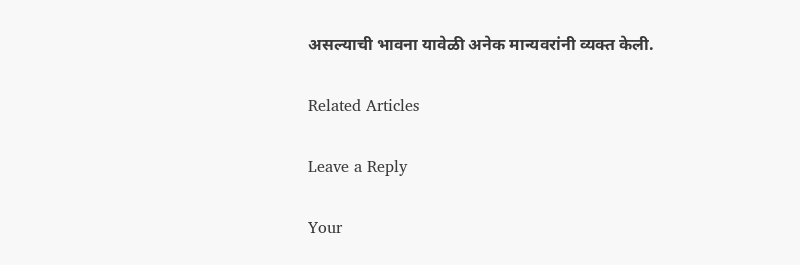असल्याची भावना यावेळी अनेक मान्यवरांनी व्यक्त केली.

Related Articles

Leave a Reply

Your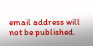email address will not be published.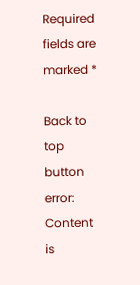Required fields are marked *

Back to top button
error: Content is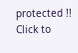protected !!
Click to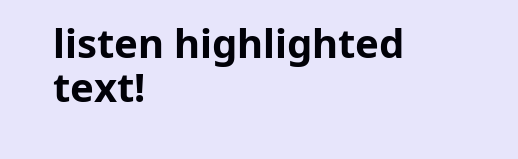listen highlighted text!